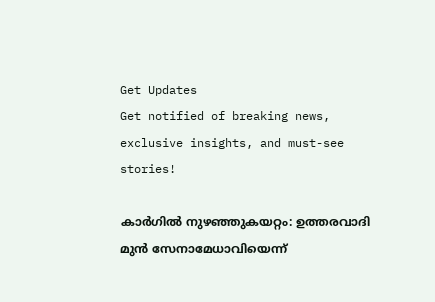Get Updates
Get notified of breaking news, exclusive insights, and must-see stories!

കാര്‍ഗില്‍ നുഴഞ്ഞുകയറ്റം: ഉത്തരവാദി മുന്‍ സേനാമേധാവിയെന്ന്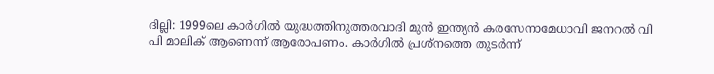ദില്ലി: 1999ലെ കാര്‍ഗില്‍ യുദ്ധത്തിനുത്തരവാദി മുന്‍ ഇന്ത്യന്‍ കരസേനാമേധാവി ജനറല്‍ വി പി മാലിക് ആണെന്ന് ആരോപണം. കാര്‍ഗില്‍ പ്രശ്നത്തെ തുടര്‍ന്ന്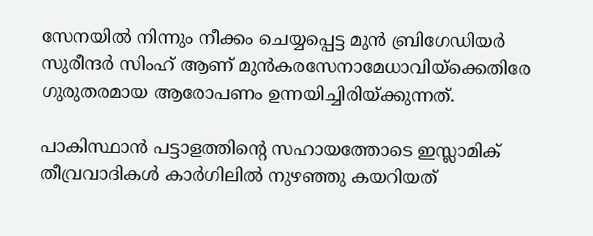സേനയില്‍ നിന്നും നീക്കം ചെയ്യപ്പെട്ട മുന്‍ ബ്രിഗേഡിയര്‍ സുരീന്ദര്‍ സിംഹ് ആണ് മുന്‍കരസേനാമേധാവിയ്ക്കെതിരേ ഗുരുതരമായ ആരോപണം ഉന്നയിച്ചിരിയ്ക്കുന്നത്.

പാകിസ്ഥാന്‍ പട്ടാളത്തിന്റെ സഹായത്തോടെ ഇസ്ലാമിക് തീവ്രവാദികള്‍ കാര്‍ഗിലില്‍ നുഴഞ്ഞു കയറിയത്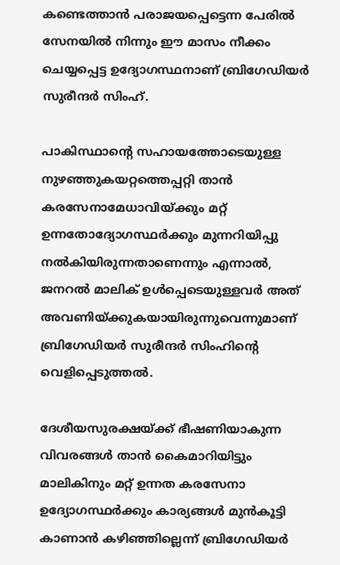കണ്ടെത്താന്‍ പരാജയപ്പെട്ടെന്ന പേരില്‍ സേനയില്‍ നിന്നും ഈ മാസം നീക്കം ചെയ്യപ്പെട്ട ഉദ്യോഗസ്ഥനാണ് ബ്രിഗേഡിയര്‍ സുരീന്ദര്‍ സിംഹ്.

പാകിസ്ഥാന്റെ സഹായത്തോടെയുള്ള നുഴഞ്ഞുകയറ്റത്തെപ്പറ്റി താന്‍ കരസേനാമേധാവിയ്ക്കും മറ്റ് ഉന്നതോദ്യോഗസ്ഥര്‍ക്കും മുന്നറിയിപ്പു നല്‍കിയിരുന്നതാണെന്നും എന്നാല്‍, ജനറല്‍ മാലിക് ഉള്‍പ്പെടെയുള്ളവര്‍ അത് അവണിയ്ക്കുകയായിരുന്നുവെന്നുമാണ് ബ്രിഗേഡിയര്‍ സുരീന്ദര്‍ സിംഹിന്റെ വെളിപ്പെടുത്തല്‍.

ദേശീയസുരക്ഷയ്ക്ക് ഭീഷണിയാകുന്ന വിവരങ്ങള്‍ താന്‍ കൈമാറിയിട്ടും മാലികിനും മറ്റ് ഉന്നത കരസേനാ ഉദ്യോഗസ്ഥര്‍ക്കും കാര്യങ്ങള്‍ മുന്‍കൂട്ടി കാണാന്‍ കഴിഞ്ഞില്ലെന്ന് ബ്രിഗേഡിയര്‍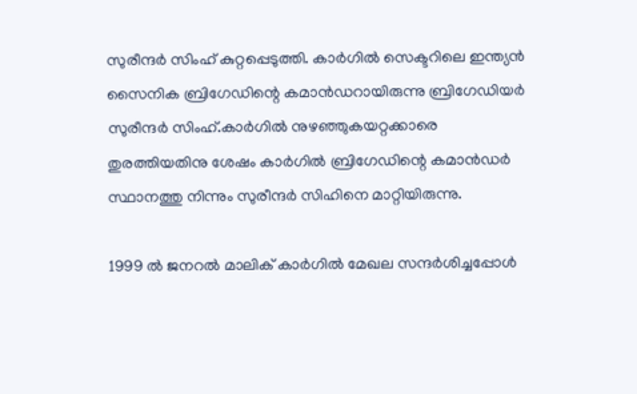സുരീന്ദര്‍ സിംഹ് കുറ്റപ്പെടുത്തി. കാര്‍ഗില്‍ സെക്ടറിലെ ഇന്ത്യന്‍ സൈനിക ബ്രിഗേഡിന്റെ കമാന്‍ഡറായിരുന്നു ബ്രിഗേഡിയര്‍ സുരീന്ദര്‍ സിംഹ്.കാര്‍ഗില്‍ നുഴഞ്ഞുകയറ്റക്കാരെ തുരത്തിയതിനു ശേഷം കാര്‍ഗില്‍ ബ്രിഗേഡിന്റെ കമാന്‍ഡര്‍ സ്ഥാനത്തു നിന്നും സുരീന്ദര്‍ സിഹിനെ മാറ്റിയിരുന്നു.

1999 ല്‍ ജനറല്‍ മാലിക് കാര്‍ഗില്‍ മേഖല സന്ദര്‍ശിച്ചപ്പോള്‍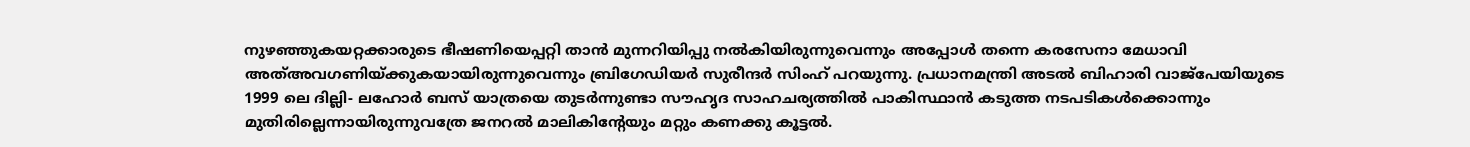നുഴഞ്ഞുകയറ്റക്കാരുടെ ഭീഷണിയെപ്പറ്റി താന്‍ മുന്നറിയിപ്പു നല്‍കിയിരുന്നുവെന്നും അപ്പോള്‍ തന്നെ കരസേനാ മേധാവി അത്അവഗണിയ്ക്കുകയായിരുന്നുവെന്നും ബ്രിഗേഡിയര്‍ സുരീന്ദര്‍ സിംഹ് പറയുന്നു. പ്രധാനമന്ത്രി അടല്‍ ബിഹാരി വാജ്പേയിയുടെ 1999 ലെ ദില്ലി- ലഹോര്‍ ബസ് യാത്രയെ തുടര്‍ന്നുണ്ടാ സൗഹൃദ സാഹചര്യത്തില്‍ പാകിസ്ഥാന്‍ കടുത്ത നടപടികള്‍ക്കൊന്നും മുതിരില്ലെന്നായിരുന്നുവത്രേ ജനറല്‍ മാലികിന്റേയും മറ്റും കണക്കു കൂട്ടല്‍.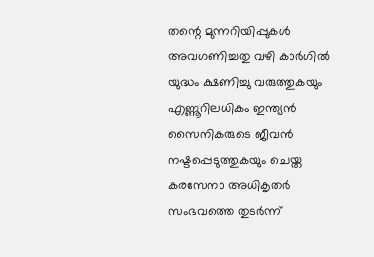തന്റെ മുന്നറിയിപ്പുകള്‍ അവഗണിച്ചതു വഴി കാര്‍ഗില്‍ യുദ്ധം ക്ഷണിച്ചു വരുത്തുകയും എണ്ണൂറിലധികം ഇന്ത്യന്‍ സൈനികരുടെ ജീവന്‍ നഷ്ടപ്പെടുത്തുകയും ചെയ്ത കരസേനാ അധികൃതര്‍ സംഭവത്തെ തുടര്‍ന്ന്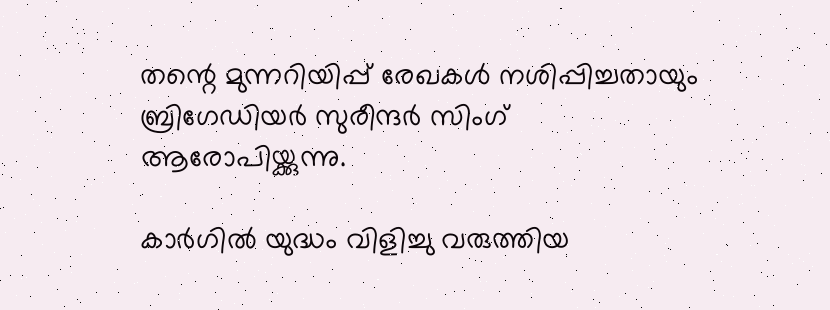തന്റെ മുന്നറിയിപ്പ് രേഖകള്‍ നശിപ്പിച്ചതായും ബ്രിഗേഡിയര്‍ സുരീന്ദര്‍ സിംഗ് ആരോപിയ്ക്കുന്നു.

കാര്‍ഗില്‍ യുദ്ധം വിളിച്ചു വരുത്തിയ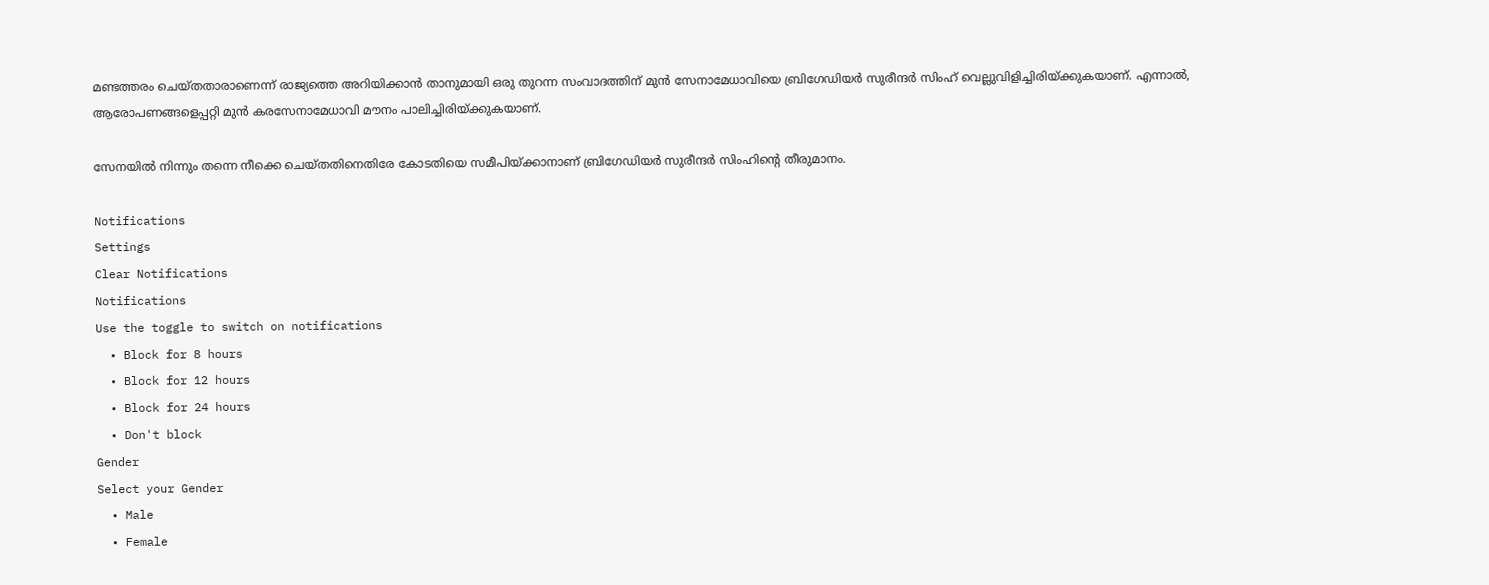മണ്ടത്തരം ചെയ്തതാരാണെന്ന് രാജ്യത്തെ അറിയിക്കാന്‍ താനുമായി ഒരു തുറന്ന സംവാദത്തിന് മുന്‍ സേനാമേധാവിയെ ബ്രിഗേഡിയര്‍ സുരീന്ദര്‍ സിംഹ് വെല്ലുവിളിച്ചിരിയ്ക്കുകയാണ്. എന്നാല്‍, ആരോപണങ്ങളെപ്പറ്റി മുന്‍ കരസേനാമേധാവി മൗനം പാലിച്ചിരിയ്ക്കുകയാണ്.

സേനയില്‍ നിന്നും തന്നെ നീക്കെ ചെയ്തതിനെതിരേ കോടതിയെ സമീപിയ്ക്കാനാണ് ബ്രിഗേഡിയര്‍ സുരീന്ദര്‍ സിംഹിന്റെ തീരുമാനം.

Notifications
Settings
Clear Notifications
Notifications
Use the toggle to switch on notifications
  • Block for 8 hours
  • Block for 12 hours
  • Block for 24 hours
  • Don't block
Gender
Select your Gender
  • Male
  • Female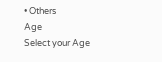• Others
Age
Select your Age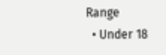Range
  • Under 18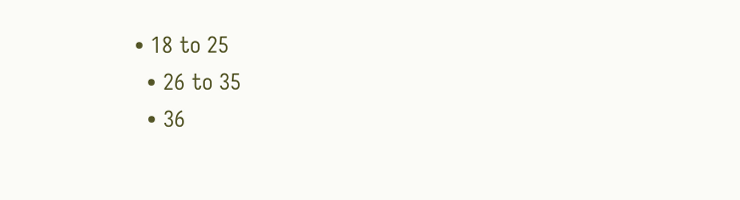• 18 to 25
  • 26 to 35
  • 36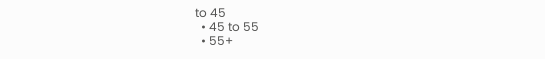to 45
  • 45 to 55
  • 55+